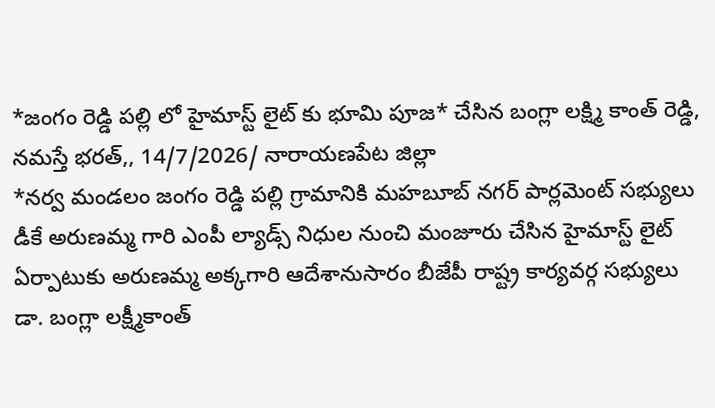*జంగం రెడ్డి పల్లి లో హైమాస్ట్ లైట్ కు భూమి పూజ* చేసిన బంగ్లా లక్ష్మి కాంత్ రెడ్డి,
నమస్తే భరత్,, 14/7/2026/ నారాయణపేట జిల్లా
*నర్వ మండలం జంగం రెడ్డి పల్లి గ్రామానికి మహబూబ్ నగర్ పార్లమెంట్ సభ్యులు డీకే అరుణమ్మ గారి ఎంపీ ల్యాడ్స్ నిధుల నుంచి మంజూరు చేసిన హైమాస్ట్ లైట్ ఏర్పాటుకు అరుణమ్మ అక్కగారి ఆదేశానుసారం బీజేపీ రాష్ట్ర కార్యవర్గ సభ్యులు డా. బంగ్లా లక్ష్మీకాంత్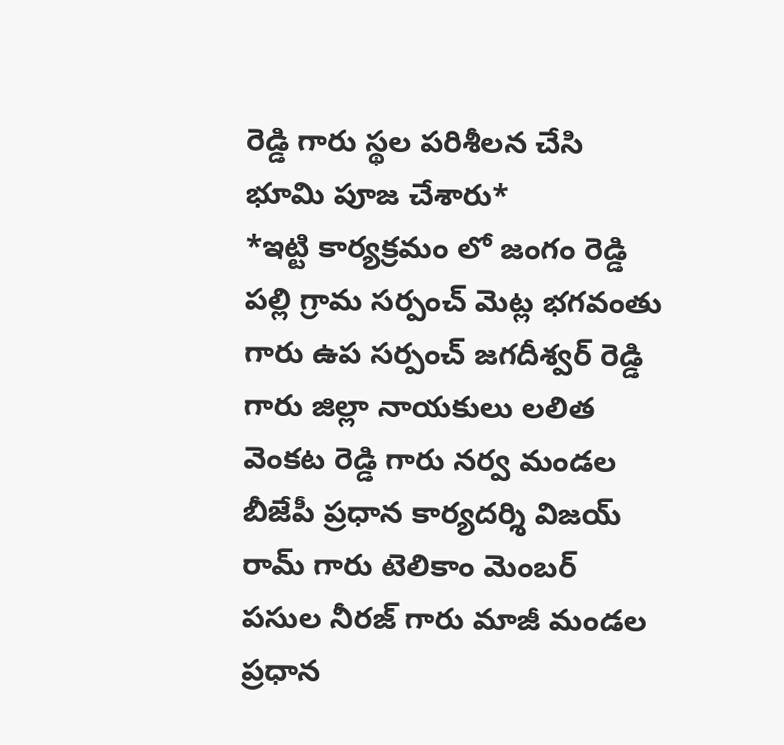రెడ్డి గారు స్థల పరిశీలన చేసి భూమి పూజ చేశారు*
*ఇట్టి కార్యక్రమం లో జంగం రెడ్డి పల్లి గ్రామ సర్పంచ్ మెట్ల భగవంతు గారు ఉప సర్పంచ్ జగదీశ్వర్ రెడ్డి గారు జిల్లా నాయకులు లలిత వెంకట రెడ్డి గారు నర్వ మండల బీజేపీ ప్రధాన కార్యదర్శి విజయ్ రామ్ గారు టెలికాం మెంబర్ పసుల నీరజ్ గారు మాజీ మండల ప్రధాన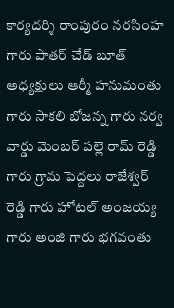కార్యదర్శి రాంపురం నరసింహ గారు పాతర్ చేడ్ బూత్ అధ్యక్షులు ఆర్మీ హనుమంతు గారు సాకలి బోజన్న గారు నర్వ వార్డు మెంబర్ పల్లె రామ్ రెడ్డి గారు గ్రామ పెద్దలు రాజేశ్వర్ రెడ్డి గారు హోటల్ అంజయ్య గారు అంజి గారు భగవంతు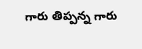గారు తిప్పన్న గారు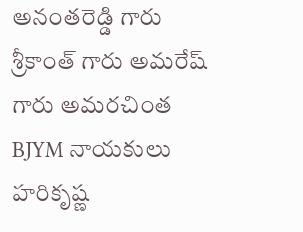అనంతరెడ్డి గారు శ్రీకాంత్ గారు అమరేష్ గారు అమరచింత BJYM నాయకులు హరికృష్ణ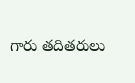గారు తదితరులు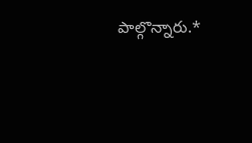పాల్గొన్నారు.*